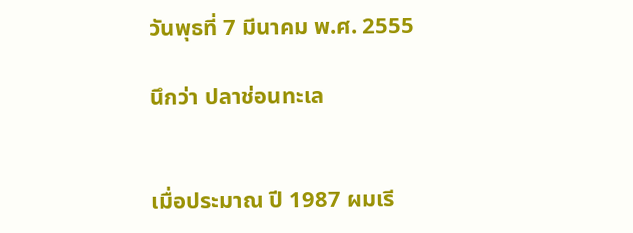วันพุธที่ 7 มีนาคม พ.ศ. 2555

นึกว่า ปลาช่อนทะเล


เมื่อประมาณ ปี 1987 ผมเรี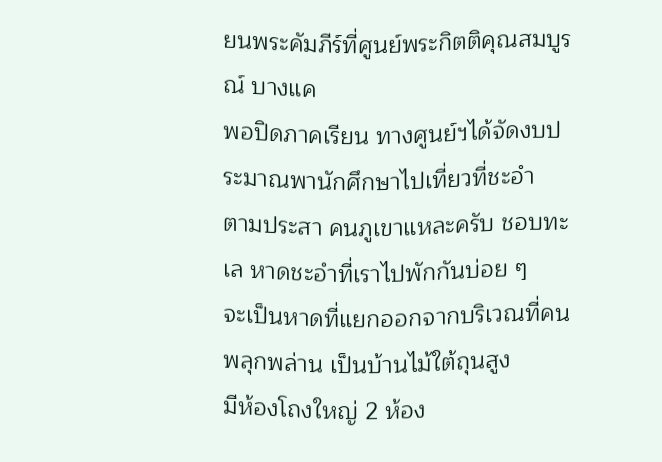ยนพระคัมภีร์ที่ศูนย์พระกิตติคุณสมบูรณ์ บางแค
พอปิดภาคเรียน ทางศูนย์ฯได้จัดงบประมาณพานักศึกษาไปเที่ยวที่ชะอำ
ตามประสา คนภูเขาแหละครับ ชอบทะเล หาดชะอำที่เราไปพักกันบ่อย ๆ
จะเป็นหาดที่แยกออกจากบริเวณที่คนพลุกพล่าน เป็นบ้านไม้ใต้ถุนสูง
มีห้องโถงใหญ่ 2 ห้อง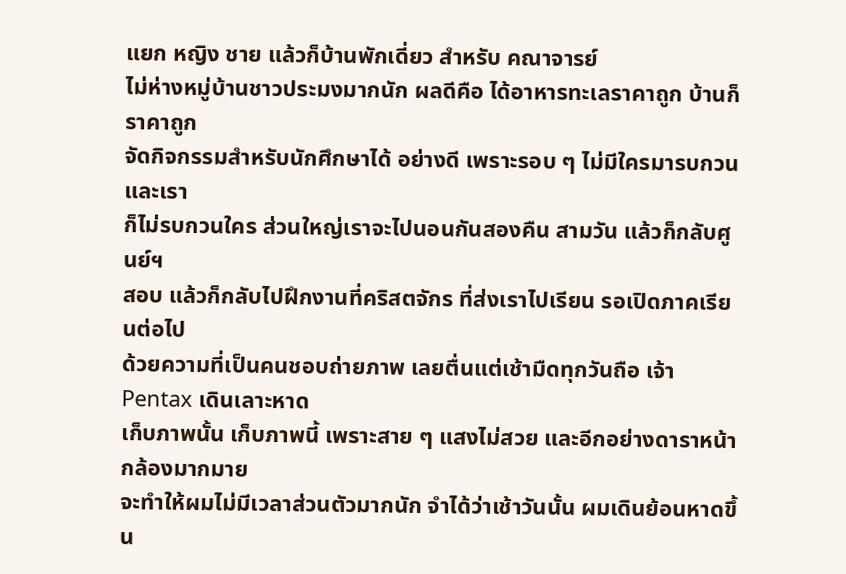แยก หญิง ชาย แล้วก็บ้านพักเดี่ยว สำหรับ คณาจารย์
ไม่ห่างหมู่บ้านชาวประมงมากนัก ผลดีคือ ได้อาหารทะเลราคาถูก บ้านก็ราคาถูก
จัดกิจกรรมสำหรับนักศึกษาได้ อย่างดี เพราะรอบ ๆ ไม่มีใครมารบกวนและเรา
ก็ไม่รบกวนใคร ส่วนใหญ่เราจะไปนอนกันสองคืน สามวัน แล้วก็กลับศูนย์ฯ
สอบ แล้วก็กลับไปฝึกงานที่คริสตจักร ที่ส่งเราไปเรียน รอเปิดภาคเรียนต่อไป
ด้วยความที่เป็นคนชอบถ่ายภาพ เลยตื่นแต่เช้ามืดทุกวันถือ เจ้า Pentax เดินเลาะหาด
เก็บภาพนั้น เก็บภาพนี้ เพราะสาย ๆ แสงไม่สวย และอีกอย่างดาราหน้ากล้องมากมาย
จะทำให้ผมไม่มีเวลาส่วนตัวมากนัก จำได้ว่าเช้าวันนั้น ผมเดินย้อนหาดขึ้น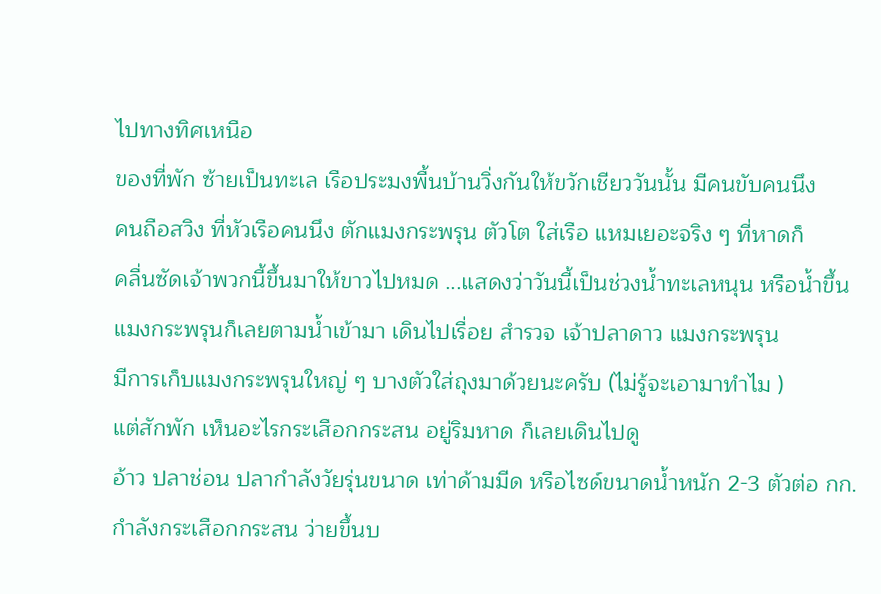ไปทางทิศเหนือ
ของที่พัก ซ้ายเป็นทะเล เรือประมงพื้นบ้านวิ่งกันให้ขวักเชียววันนั้น มีคนขับคนนึง
คนถือสวิง ที่หัวเรือคนนึง ตักแมงกระพรุน ตัวโต ใส่เรือ แหมเยอะจริง ๆ ที่หาดก็
คลื่นซัดเจ้าพวกนี้ขึ้นมาให้ขาวไปหมด ...แสดงว่าวันนี้เป็นช่วงน้ำทะเลหนุน หรือน้ำขึ้น
แมงกระพรุนก็เลยตามน้ำเข้ามา เดินไปเรื่อย สำรวจ เจ้าปลาดาว แมงกระพรุน
มีการเก็บแมงกระพรุนใหญ่ ๆ บางตัวใส่ถุงมาด้วยนะครับ (ไม่รู้จะเอามาทำไม )
แต่สักพัก เห็นอะไรกระเสือกกระสน อยู่ริมหาด ก็เลยเดินไปดู
อ้าว ปลาช่อน ปลากำลังวัยรุ่นขนาด เท่าด้ามมีด หรือไซด์ขนาดน้ำหนัก 2-3 ตัวต่อ กก.
กำลังกระเสือกกระสน ว่ายขึ้นบ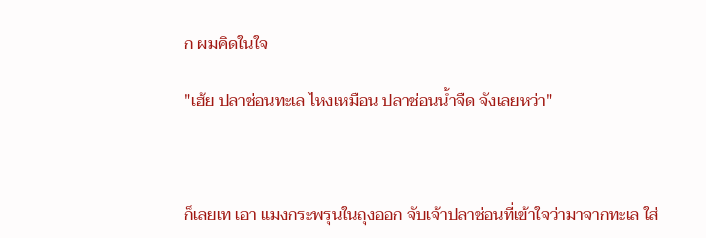ก ผมคิดในใจ

"เฮ้ย ปลาช่อนทะเล ไหงเหมือน ปลาช่อนน้ำจืด จังเลยหว่า"



ก็เลยเท เอา แมงกระพรุนในถุงออก จับเจ้าปลาช่อนที่เข้าใจว่ามาจากทะเล ใส่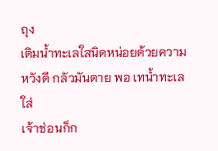ถุง
เติมน้ำทะเลใสนิดหน่อยด้วยความหวังดี กลัวมันตาย พอ เทน้ำทะเลใส่
เจ้าช่อนก็ก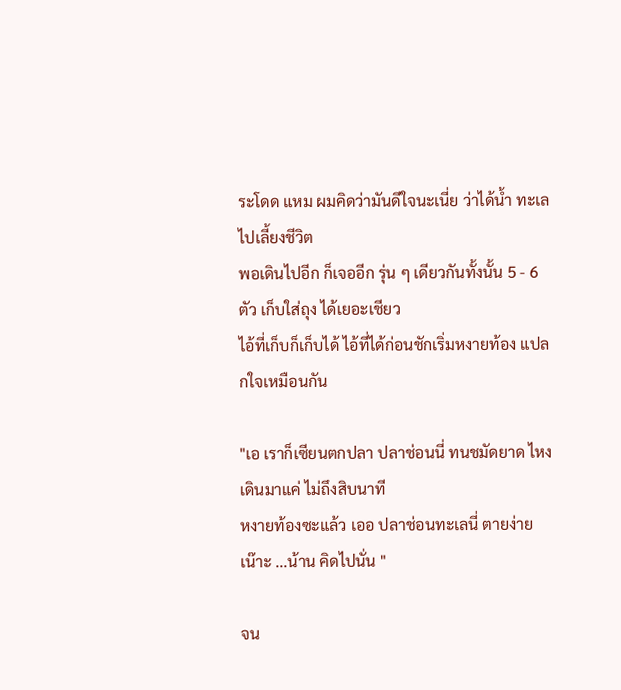ระโดด แหม ผมคิดว่ามันดีใจนะเนี่ย ว่าได้น้ำ ทะเลไปเลี้ยงชีวิต
พอเดินไปอีก ก็เจออีก รุ่น ๆ เดียวกันทั้งนั้น 5 - 6 ตัว เก็บใส่ถุง ได้เยอะเชียว
ไอ้ที่เก็บก็เก็บได้ ไอ้ที่ได้ก่อนชักเริ่มหงายท้อง แปลกใจเหมือนกัน

"เอ เราก็เซียนตกปลา ปลาช่อนนี่ ทนชมัดยาด ไหง เดินมาแค่ ไม่ถึงสิบนาที
หงายท้องซะแล้ว เออ ปลาช่อนทะเลนี่ ตายง่ายเน๊าะ ...น้าน คิดไปนั่น "

จน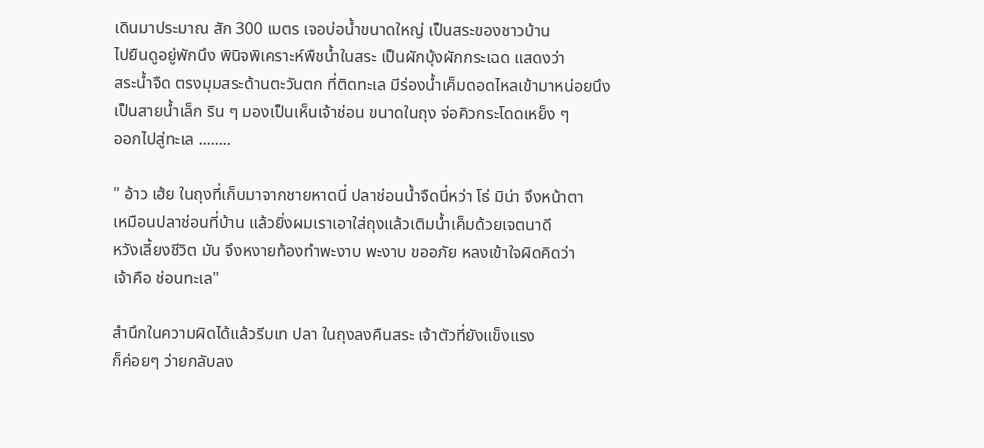เดินมาประมาณ สัก 300 เมตร เจอบ่อน้ำขนาดใหญ่ เป็นสระของชาวบ้าน
ไปยืนดูอยู่พักนึง พินิจพิเคราะห์พืชน้ำในสระ เป็นผักบุ้งผักกระเฉด แสดงว่า
สระน้ำจืด ตรงมุมสระด้านตะวันตก ที่ติดทะเล มีร่องน้ำเค็มดอดไหลเข้ามาหน่อยนึง
เป็นสายน้ำเล็ก ริน ๆ มองเป็นเห็นเจ้าช่อน ขนาดในถุง จ่อคิวกระโดดเหย็ง ๆ
ออกไปสู่ทะเล ........

" อ้าว เฮ้ย ในถุงที่เก็บมาจากชายหาดนี่ ปลาช่อนน้ำจืดนี่หว่า โธ่ มิน่า จึงหน้าตา
เหมือนปลาช่อนที่บ้าน แล้วยิ่งผมเราเอาใส่ถุงแล้วเติมน้ำเค็มด้วยเจตนาดี
หวังเลี้ยงชีวิต มัน จึงหงายท้องทำพะงาบ พะงาบ ขออภัย หลงเข้าใจผิดคิดว่า
เจ้าคือ ช่อนทะเล"

สำนึกในความผิดได้แล้วรีบเท ปลา ในถุงลงคืนสระ เจ้าตัวที่ยังแข็งแรง
ก็ค่อยๆ ว่ายกลับลง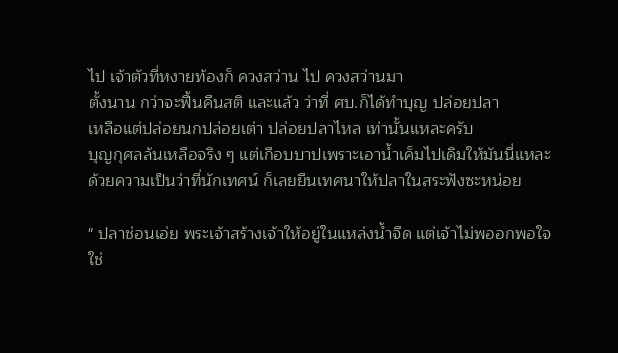ไป เจ้าตัวที่หงายท้องก็ ควงสว่าน ไป ควงสว่านมา
ตั้งนาน กว่าจะฟื้นคืนสติ และแล้ว ว่าที่ ศบ.ก็ได้ทำบุญ ปล่อยปลา
เหลือแต่ปล่อยนกปล่อยเต่า ปล่อยปลาไหล เท่านั้นแหละครับ
บุญกุศลล้นเหลือจริง ๆ แต่เกือบบาปเพราะเอาน้ำเค็มไปเดิมให้มันนี่แหละ
ด้วยความเป็นว่าที่นักเทศน์ ก็เลยยืนเทศนาให้ปลาในสระฟังซะหน่อย

" ปลาช่อนเอ่ย พระเจ้าสร้างเจ้าให้อยู่ในแหล่งน้ำจืด แต่เจ้าไม่พออกพอใจ
ใช่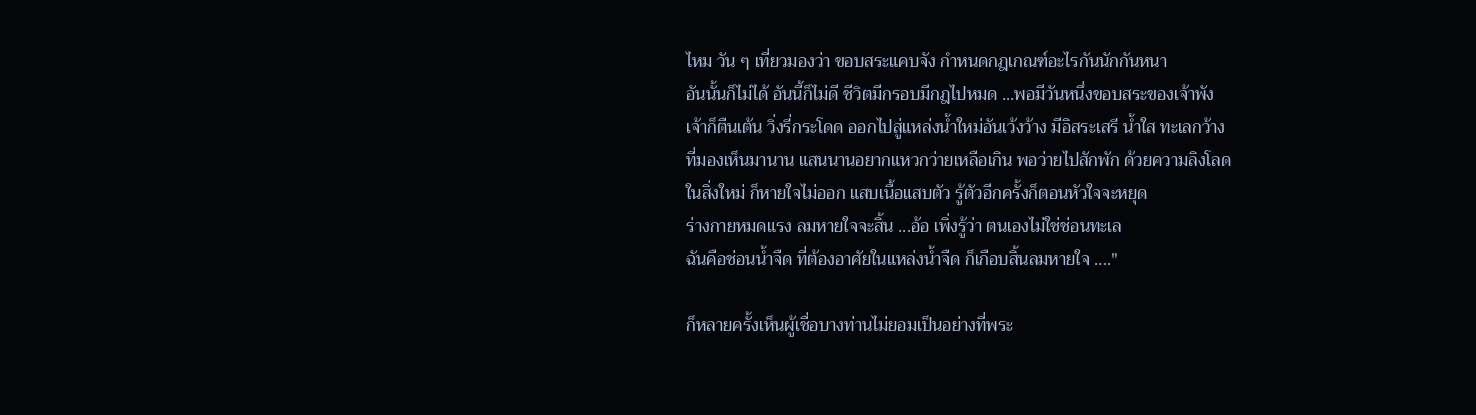ไหม วัน ๆ เที่ยวมองว่า ขอบสระแคบจัง กำหนดกฎเกณฑ์อะไรกันนักกันหนา
อันนั้นก็ไม่ได้ อันนี้ก็ไม่ดี ชีวิตมีกรอบมีกฎไปหมด ...พอมีวันหนึ่งขอบสระของเจ้าพัง
เจ้าก็ตืนเต้น วิ่งรี่กระโดด ออกไปสู่แหล่งน้ำใหม่อันเว้งว้าง มีอิสระเสรี น้ำใส ทะเลกว้าง
ที่มองเห็นมานาน แสนนานอยากแหวกว่ายเหลือเกิน พอว่ายไปสักพัก ด้วยความลิงโลด
ในสิ่งใหม่ ก็หายใจไม่ออก แสบเนื้อแสบตัว รู้ตัวอีกครั้งก็ตอนหัวใจจะหยุด
ร่างกายหมดแรง ลมหายใจจะสิ้น ...อ้อ เพิ่งรู้ว่า ตนเองไม่ใช่ช่อนทะเล
ฉันคือช่อนน้ำจืด ที่ต้องอาศัยในแหล่งน้ำจืด ก็เกือบสิ้นลมหายใจ ...."

ก็หลายครั้งเห็นผู้เชื่อบางท่านไม่ยอมเป็นอย่างที่พระ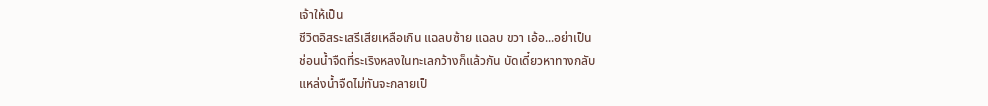เจ้าให้เป็น
ชีวิตอิสระเสรีเสียเหลือเกิน แฉลบซ้าย แฉลบ ขวา เอ้อ...อย่าเป็น
ช่อนน้ำจืดที่ระเริงหลงในทะเลกว้างก็แล้วกัน บัดเดี๋ยวหาทางกลับ
แหล่งน้ำจืดไม่ทันจะกลายเป็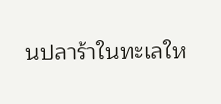นปลาร้าในทะเลให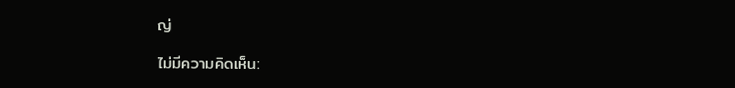ญ่

ไม่มีความคิดเห็น: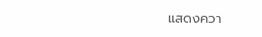แสดงควา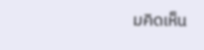มคิดเห็น